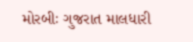મોરબીઃ ગુજરાત માલધારી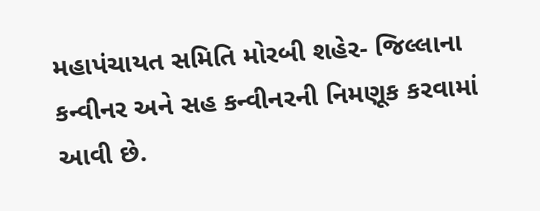મહાપંચાયત સમિતિ મોરબી શહેર- જિલ્લાના કન્વીનર અને સહ કન્વીનરની નિમણૂક કરવામાં આવી છે.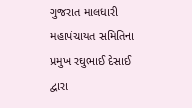ગુજરાત માલધારી મહાપંચાયત સમિતિના પ્રમુખ રઘુભાઈ દેસાઈ દ્વારા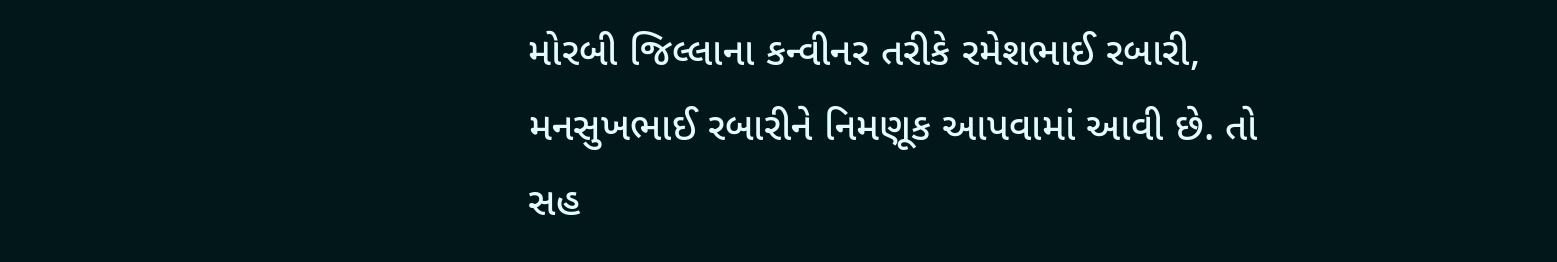મોરબી જિલ્લાના કન્વીનર તરીકે રમેશભાઈ રબારી, મનસુખભાઈ રબારીને નિમણૂક આપવામાં આવી છે. તો સહ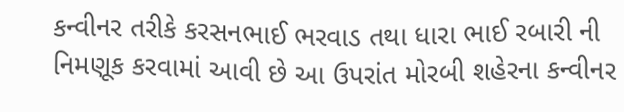કન્વીનર તરીકે કરસનભાઈ ભરવાડ તથા ધારા ભાઈ રબારી ની નિમણૂક કરવામાં આવી છે આ ઉપરાંત મોરબી શહેરના કન્વીનર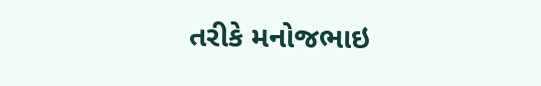તરીકે મનોજભાઇ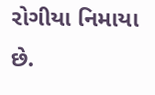રોગીયા નિમાયા છે.